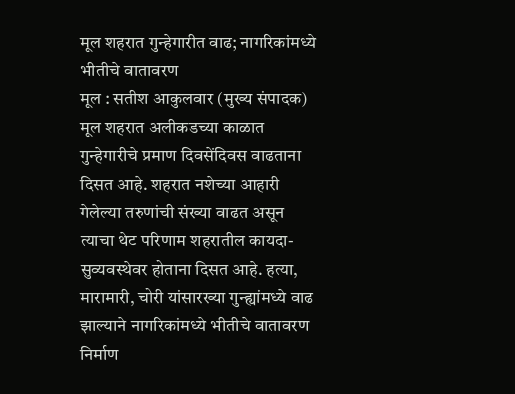मूल शहरात गुन्हेगारीत वाढ; नागरिकांमध्ये भीतीचे वातावरण
मूल : सतीश आकुलवार (मुख्य संपादक)
मूल शहरात अलीकडच्या काळात गुन्हेगारीचे प्रमाण दिवसेंदिवस वाढताना दिसत आहे. शहरात नशेच्या आहारी गेलेल्या तरुणांची संख्या वाढत असून त्याचा थेट परिणाम शहरातील कायदा-सुव्यवस्थेवर होताना दिसत आहे. हत्या, मारामारी, चोरी यांसारख्या गुन्ह्यांमध्ये वाढ झाल्याने नागरिकांमध्ये भीतीचे वातावरण निर्माण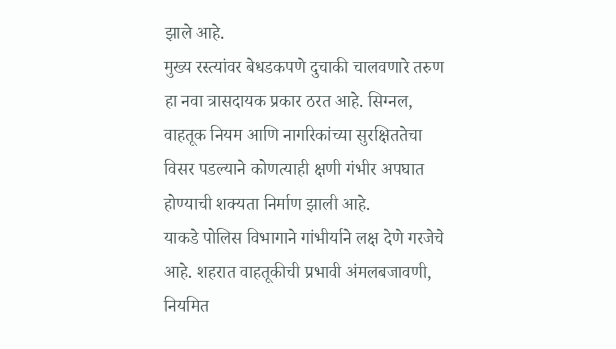झाले आहे.
मुख्य रस्त्यांवर बेधडकपणे दुचाकी चालवणारे तरुण हा नवा त्रासदायक प्रकार ठरत आहे. सिग्नल, वाहतूक नियम आणि नागरिकांच्या सुरक्षिततेचा विसर पडल्याने कोणत्याही क्षणी गंभीर अपघात होण्याची शक्यता निर्माण झाली आहे.
याकडे पोलिस विभागाने गांभीर्याने लक्ष देणे गरजेचे आहे. शहरात वाहतूकीची प्रभावी अंमलबजावणी, नियमित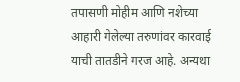तपासणी मोहीम आणि नशेच्या आहारी गेलेल्या तरुणांवर कारवाई याची तातडीने गरज आहे. अन्यथा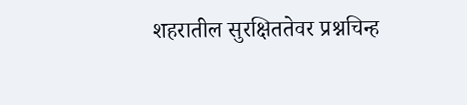शहरातील सुरक्षिततेवर प्रश्नचिन्ह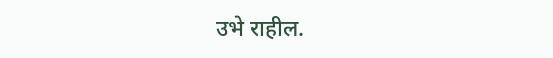उभे राहील.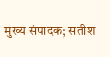मुख्य संपादक; सतीश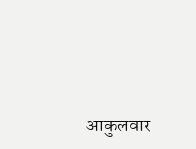आकुलवार